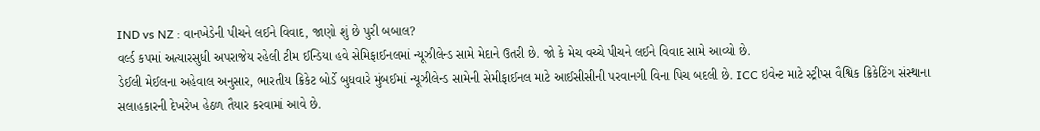IND vs NZ : વાનખેડેની પીચને લઈને વિવાદ, જાણો શું છે પુરી બબાલ?
વર્લ્ડ કપમાં અત્યારસુધી અપરાજેય રહેલી ટીમ ઈન્ડિયા હવે સેમિફાઈનલમાં ન્યૂઝીલેન્ડ સામે મેદાને ઉતરી છે. જો કે મેચ વચ્ચે પીચને લઈને વિવાદ સામે આવ્યો છે.
ડેઈલી મેઈલના અહેવાલ અનુસાર, ભારતીય ક્રિકેટ બોર્ડે બુધવારે મુંબઈમાં ન્યૂઝીલેન્ડ સામેની સેમીફાઈનલ માટે આઈસીસીની પરવાનગી વિના પિચ બદલી છે. ICC ઇવેન્ટ માટે સ્ટ્રીપ્સ વૈશ્વિક ક્રિકેટિંગ સંસ્થાના સલાહકારની દેખરેખ હેઠળ તૈયાર કરવામાં આવે છે.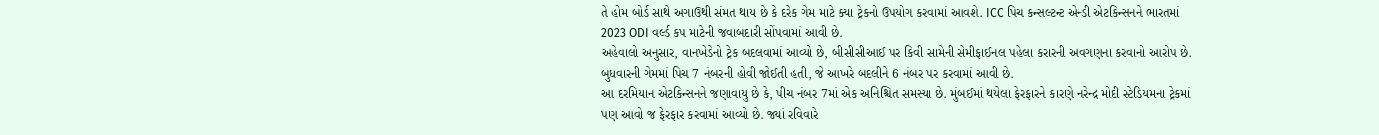તે હોમ બોર્ડ સાથે અગાઉથી સંમત થાય છે કે દરેક ગેમ માટે ક્યા ટ્રેકનો ઉપયોગ કરવામાં આવશે. ICC પિચ કન્સલ્ટન્ટ એન્ડી એટકિન્સનને ભારતમાં 2023 ODI વર્લ્ડ કપ માટેની જવાબદારી સોંપવામાં આવી છે.
અહેવાલો અનુસાર, વાનખેડેનો ટ્રેક બદલવામાં આવ્યો છે, બીસીસીઆઈ પર કિવી સામેની સેમીફાઈનલ પહેલા કરારની અવગણના કરવાનો આરોપ છે. બુધવારની ગેમમાં પિચ 7 નંબરની હોવી જોઈતી હતી, જે આખરે બદલીને 6 નંબર પર કરવામાં આવી છે.
આ દરમિયાન એટકિન્સનને જણાવાયુ છે કે, પીચ નંબર 7માં એક અનિશ્ચિત સમસ્યા છે. મુંબઈમાં થયેલા ફેરફારને કારણે નરેન્દ્ર મોદી સ્ટેડિયમના ટ્રેકમાં પણ આવો જ ફેરફાર કરવામાં આવ્યો છે. જ્યાં રવિવારે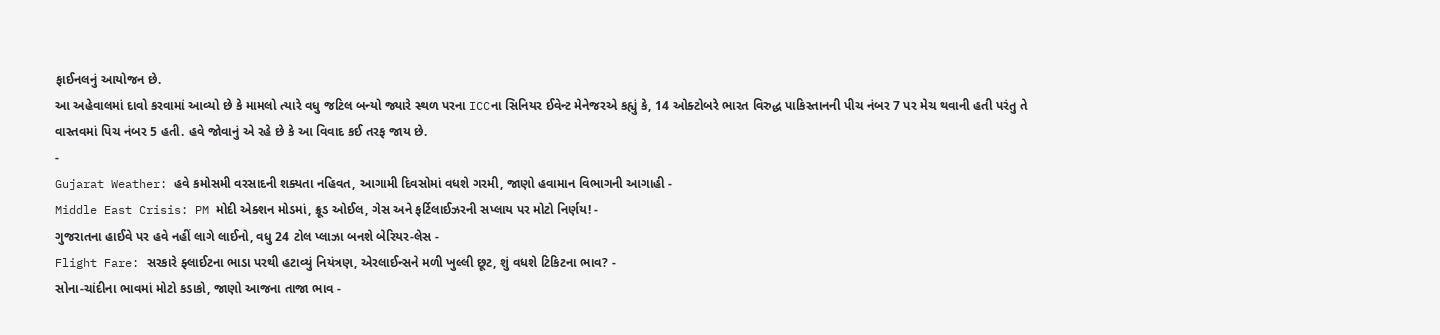ફાઈનલનું આયોજન છે.
આ અહેવાલમાં દાવો કરવામાં આવ્યો છે કે મામલો ત્યારે વધુ જટિલ બન્યો જ્યારે સ્થળ પરના ICCના સિનિયર ઈવેન્ટ મેનેજરએ કહ્યું કે, 14 ઓક્ટોબરે ભારત વિરુદ્ધ પાકિસ્તાનની પીચ નંબર 7 પર મેચ થવાની હતી પરંતુ તે વાસ્તવમાં પિચ નંબર 5 હતી. હવે જોવાનું એ રહે છે કે આ વિવાદ કઈ તરફ જાય છે.
-
Gujarat Weather: હવે કમોસમી વરસાદની શક્યતા નહિવત, આગામી દિવસોમાં વધશે ગરમી, જાણો હવામાન વિભાગની આગાહી -
Middle East Crisis: PM મોદી એક્શન મોડમાં, ક્રૂડ ઓઈલ, ગેસ અને ફર્ટિલાઈઝરની સપ્લાય પર મોટો નિર્ણય! -
ગુજરાતના હાઈવે પર હવે નહીં લાગે લાઈનો, વધુ 24 ટોલ પ્લાઝા બનશે બેરિયર-લેસ -
Flight Fare: સરકારે ફ્લાઈટના ભાડા પરથી હટાવ્યું નિયંત્રણ, એરલાઈન્સને મળી ખુલ્લી છૂટ, શું વધશે ટિકિટના ભાવ? -
સોના-ચાંદીના ભાવમાં મોટો કડાકો, જાણો આજના તાજા ભાવ -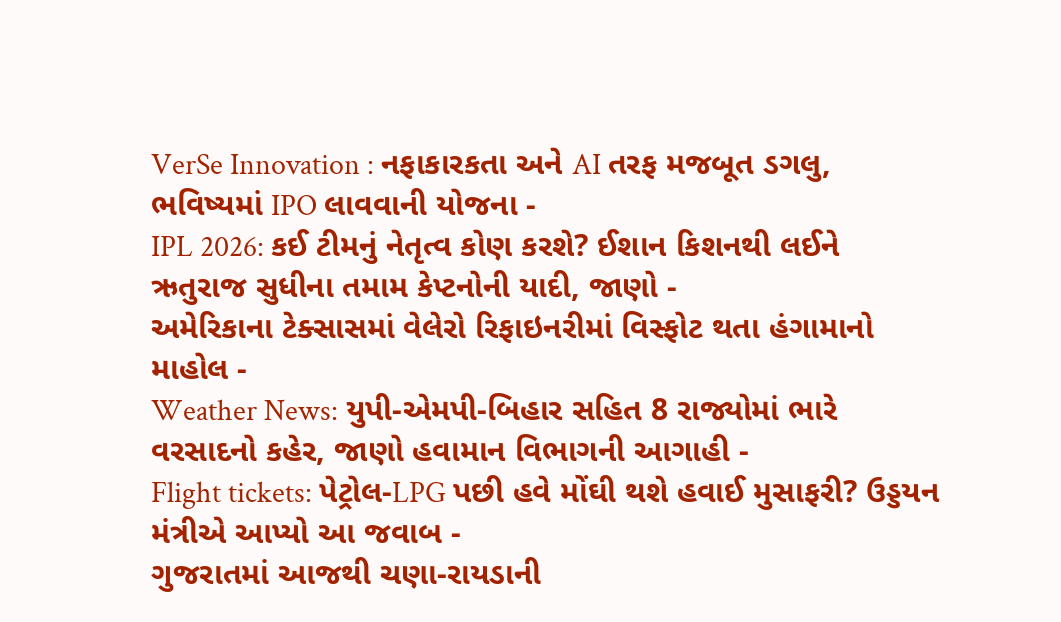VerSe Innovation : નફાકારકતા અને AI તરફ મજબૂત ડગલુ, ભવિષ્યમાં IPO લાવવાની યોજના -
IPL 2026: કઈ ટીમનું નેતૃત્વ કોણ કરશે? ઈશાન કિશનથી લઈને ઋતુરાજ સુધીના તમામ કેપ્ટનોની યાદી, જાણો -
અમેરિકાના ટેક્સાસમાં વેલેરો રિફાઇનરીમાં વિસ્ફોટ થતા હંગામાનો માહોલ -
Weather News: યુપી-એમપી-બિહાર સહિત 8 રાજ્યોમાં ભારે વરસાદનો કહેર, જાણો હવામાન વિભાગની આગાહી -
Flight tickets: પેટ્રોલ-LPG પછી હવે મોંઘી થશે હવાઈ મુસાફરી? ઉડ્ડયન મંત્રીએ આપ્યો આ જવાબ -
ગુજરાતમાં આજથી ચણા-રાયડાની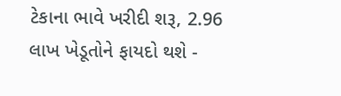ટેકાના ભાવે ખરીદી શરૂ, 2.96 લાખ ખેડૂતોને ફાયદો થશે -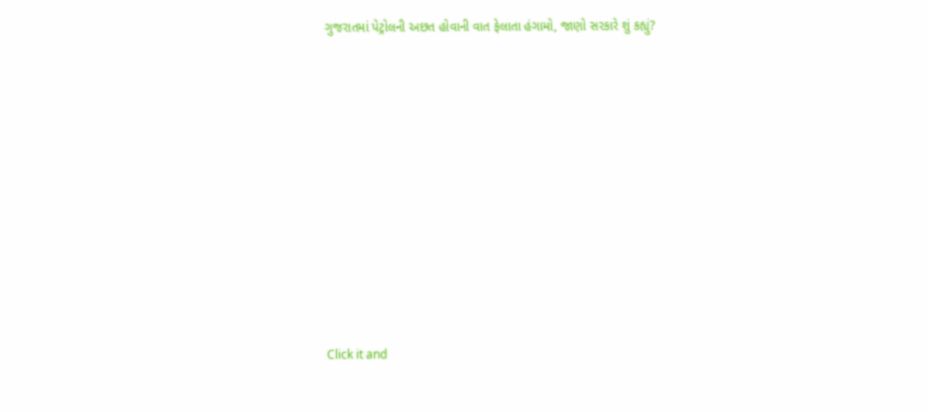ગુજરાતમાં પેટ્રોલની અછત હોવાની વાત ફેલાતા હંગામો, જાણો સરકારે શું કહ્યું?










Click it and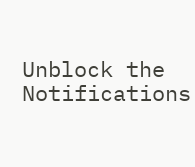Unblock the Notifications